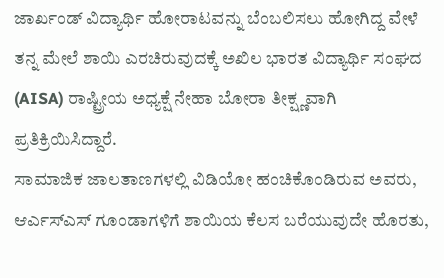ಜಾರ್ಖಂಡ್ ವಿದ್ಯಾರ್ಥಿ ಹೋರಾಟವನ್ನು ಬೆಂಬಲಿಸಲು ಹೋಗಿದ್ದ ವೇಳೆ ತನ್ನ ಮೇಲೆ ಶಾಯಿ ಎರಚಿರುವುದಕ್ಕೆ ಅಖಿಲ ಭಾರತ ವಿದ್ಯಾರ್ಥಿ ಸಂಘದ (AISA) ರಾಷ್ಟ್ರೀಯ ಅಧ್ಯಕ್ಷೆ ನೇಹಾ ಬೋರಾ ತೀಕ್ಷ್ಣವಾಗಿ ಪ್ರತಿಕ್ರಿಯಿಸಿದ್ದಾರೆ.
ಸಾಮಾಜಿಕ ಜಾಲತಾಣಗಳಲ್ಲಿ ವಿಡಿಯೋ ಹಂಚಿಕೊಂಡಿರುವ ಅವರು, ಆರ್ಎಸ್ಎಸ್ ಗೂಂಡಾಗಳಿಗೆ ಶಾಯಿಯ ಕೆಲಸ ಬರೆಯುವುದೇ ಹೊರತು,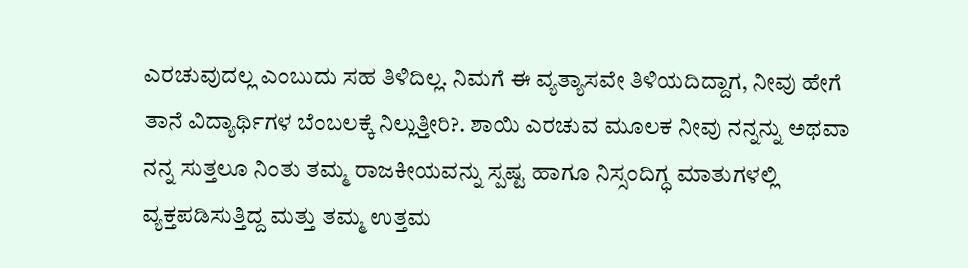ಎರಚುವುದಲ್ಲ ಎಂಬುದು ಸಹ ತಿಳಿದಿಲ್ಲ. ನಿಮಗೆ ಈ ವ್ಯತ್ಯಾಸವೇ ತಿಳಿಯದಿದ್ದಾಗ, ನೀವು ಹೇಗೆ ತಾನೆ ವಿದ್ಯಾರ್ಥಿಗಳ ಬೆಂಬಲಕ್ಕೆ ನಿಲ್ಲುತ್ತೀರಿ?. ಶಾಯಿ ಎರಚುವ ಮೂಲಕ ನೀವು ನನ್ನನ್ನು ಅಥವಾ ನನ್ನ ಸುತ್ತಲೂ ನಿಂತು ತಮ್ಮ ರಾಜಕೀಯವನ್ನು ಸ್ಪಷ್ಟ ಹಾಗೂ ನಿಸ್ಸಂದಿಗ್ಧ ಮಾತುಗಳಲ್ಲಿ ವ್ಯಕ್ತಪಡಿಸುತ್ತಿದ್ದ ಮತ್ತು ತಮ್ಮ ಉತ್ತಮ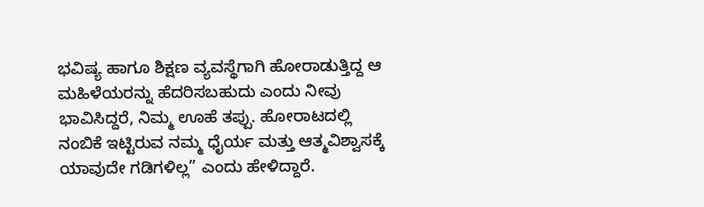ಭವಿಷ್ಯ ಹಾಗೂ ಶಿಕ್ಷಣ ವ್ಯವಸ್ಥೆಗಾಗಿ ಹೋರಾಡುತ್ತಿದ್ದ ಆ ಮಹಿಳೆಯರನ್ನು ಹೆದರಿಸಬಹುದು ಎಂದು ನೀವು ಭಾವಿಸಿದ್ದರೆ, ನಿಮ್ಮ ಊಹೆ ತಪ್ಪು. ಹೋರಾಟದಲ್ಲಿ ನಂಬಿಕೆ ಇಟ್ಟಿರುವ ನಮ್ಮ ಧೈರ್ಯ ಮತ್ತು ಆತ್ಮವಿಶ್ವಾಸಕ್ಕೆ ಯಾವುದೇ ಗಡಿಗಳಿಲ್ಲ” ಎಂದು ಹೇಳಿದ್ದಾರೆ.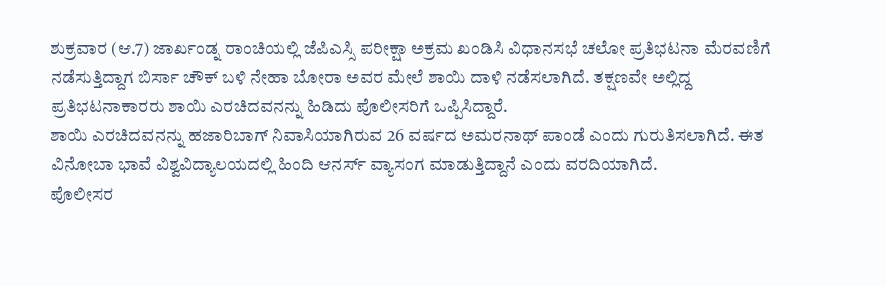ಶುಕ್ರವಾರ (ಆ.7) ಜಾರ್ಖಂಡ್ನ ರಾಂಚಿಯಲ್ಲಿ ಜೆಪಿಎಸ್ಸಿ ಪರೀಕ್ಷಾ ಅಕ್ರಮ ಖಂಡಿಸಿ ವಿಧಾನಸಭೆ ಚಲೋ ಪ್ರತಿಭಟನಾ ಮೆರವಣಿಗೆ ನಡೆಸುತ್ತಿದ್ದಾಗ ಬಿರ್ಸಾ ಚೌಕ್ ಬಳಿ ನೇಹಾ ಬೋರಾ ಅವರ ಮೇಲೆ ಶಾಯಿ ದಾಳಿ ನಡೆಸಲಾಗಿದೆ. ತಕ್ಷಣವೇ ಅಲ್ಲಿದ್ದ ಪ್ರತಿಭಟನಾಕಾರರು ಶಾಯಿ ಎರಚಿದವನನ್ನು ಹಿಡಿದು ಪೊಲೀಸರಿಗೆ ಒಪ್ಪಿಸಿದ್ದಾರೆ.
ಶಾಯಿ ಎರಚಿದವನನ್ನು ಹಜಾರಿಬಾಗ್ ನಿವಾಸಿಯಾಗಿರುವ 26 ವರ್ಷದ ಅಮರನಾಥ್ ಪಾಂಡೆ ಎಂದು ಗುರುತಿಸಲಾಗಿದೆ. ಈತ ವಿನೋಬಾ ಭಾವೆ ವಿಶ್ವವಿದ್ಯಾಲಯದಲ್ಲಿ ಹಿಂದಿ ಆನರ್ಸ್ ವ್ಯಾಸಂಗ ಮಾಡುತ್ತಿದ್ದಾನೆ ಎಂದು ವರದಿಯಾಗಿದೆ.
ಪೊಲೀಸರ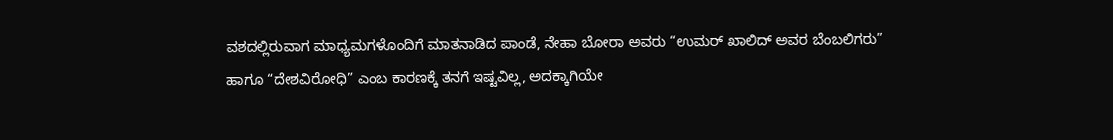ವಶದಲ್ಲಿರುವಾಗ ಮಾಧ್ಯಮಗಳೊಂದಿಗೆ ಮಾತನಾಡಿದ ಪಾಂಡೆ, ನೇಹಾ ಬೋರಾ ಅವರು “ಉಮರ್ ಖಾಲಿದ್ ಅವರ ಬೆಂಬಲಿಗರು” ಹಾಗೂ “ದೇಶವಿರೋಧಿ” ಎಂಬ ಕಾರಣಕ್ಕೆ ತನಗೆ ಇಷ್ಟವಿಲ್ಲ, ಅದಕ್ಕಾಗಿಯೇ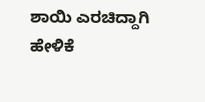ಶಾಯಿ ಎರಚಿದ್ದಾಗಿ ಹೇಳಿಕೆ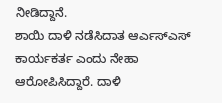ನೀಡಿದ್ದಾನೆ.
ಶಾಯಿ ದಾಳಿ ನಡೆಸಿದಾತ ಆರ್ಎಸ್ಎಸ್ ಕಾರ್ಯಕರ್ತ ಎಂದು ನೇಹಾ ಆರೋಪಿಸಿದ್ದಾರೆ. ದಾಳಿ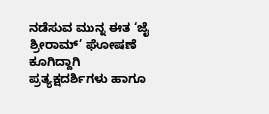ನಡೆಸುವ ಮುನ್ನ ಈತ ‘ಜೈ ಶ್ರೀರಾಮ್’ ಘೋಷಣೆ ಕೂಗಿದ್ದಾಗಿ ಪ್ರತ್ಯಕ್ಷದರ್ಶಿಗಳು ಹಾಗೂ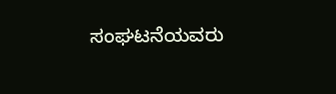ಸಂಘಟನೆಯವರು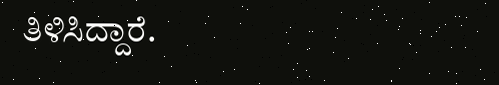ತಿಳಿಸಿದ್ದಾರೆ.